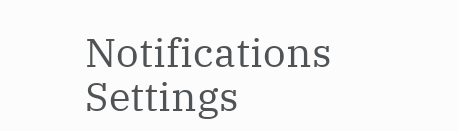Notifications
Settings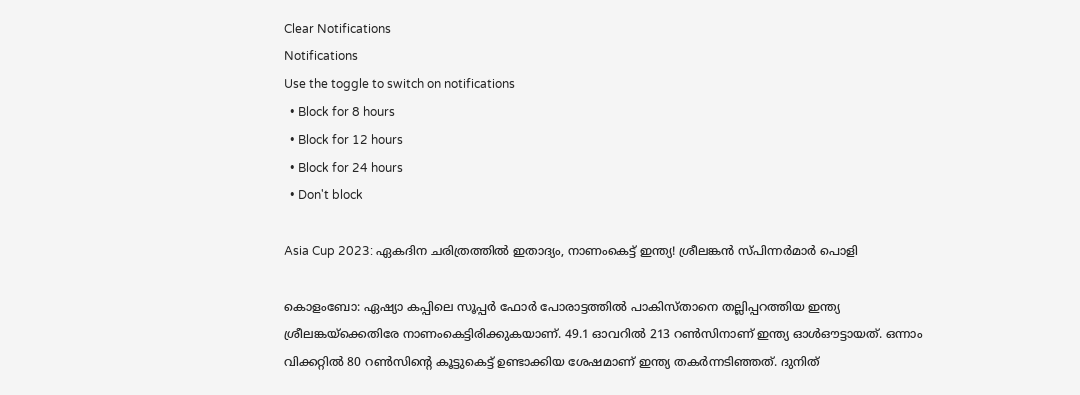Clear Notifications
Notifications
Use the toggle to switch on notifications
  • Block for 8 hours
  • Block for 12 hours
  • Block for 24 hours
  • Don't block

Asia Cup 2023: ഏകദിന ചരിത്രത്തില്‍ ഇതാദ്യം, നാണംകെട്ട് ഇന്ത്യ! ശ്രീലങ്കന്‍ സ്പിന്നര്‍മാര്‍ പൊളി

കൊളംബോ: ഏഷ്യാ കപ്പിലെ സൂപ്പര്‍ ഫോര്‍ പോരാട്ടത്തില്‍ പാകിസ്താനെ തല്ലിപ്പറത്തിയ ഇന്ത്യ ശ്രീലങ്കയ്‌ക്കെതിരേ നാണംകെട്ടിരിക്കുകയാണ്. 49.1 ഓവറില്‍ 213 റണ്‍സിനാണ് ഇന്ത്യ ഓള്‍ഔട്ടായത്. ഒന്നാം വിക്കറ്റില്‍ 80 റണ്‍സിന്റെ കൂട്ടുകെട്ട് ഉണ്ടാക്കിയ ശേഷമാണ് ഇന്ത്യ തകര്‍ന്നടിഞ്ഞത്. ദുനിത്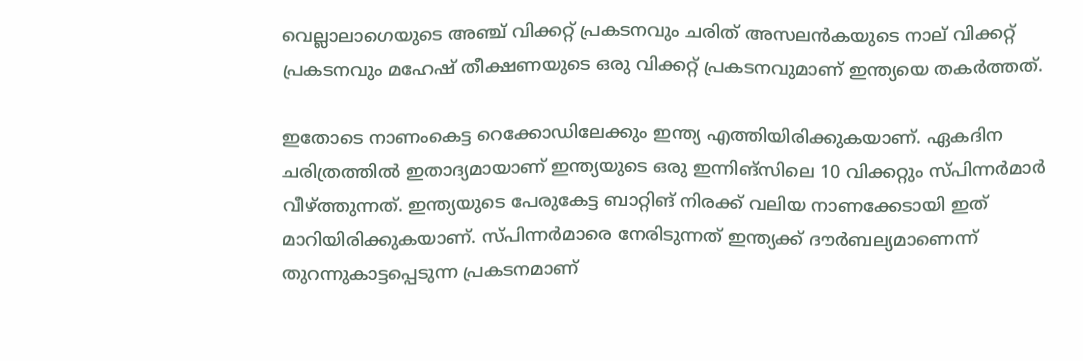വെല്ലാലാഗെയുടെ അഞ്ച് വിക്കറ്റ് പ്രകടനവും ചരിത് അസലന്‍കയുടെ നാല് വിക്കറ്റ് പ്രകടനവും മഹേഷ് തീക്ഷണയുടെ ഒരു വിക്കറ്റ് പ്രകടനവുമാണ് ഇന്ത്യയെ തകര്‍ത്തത്.

ഇതോടെ നാണംകെട്ട റെക്കോഡിലേക്കും ഇന്ത്യ എത്തിയിരിക്കുകയാണ്. ഏകദിന ചരിത്രത്തില്‍ ഇതാദ്യമായാണ് ഇന്ത്യയുടെ ഒരു ഇന്നിങ്‌സിലെ 10 വിക്കറ്റും സ്പിന്നര്‍മാര്‍ വീഴ്ത്തുന്നത്. ഇന്ത്യയുടെ പേരുകേട്ട ബാറ്റിങ് നിരക്ക് വലിയ നാണക്കേടായി ഇത് മാറിയിരിക്കുകയാണ്. സ്പിന്നര്‍മാരെ നേരിടുന്നത് ഇന്ത്യക്ക് ദൗര്‍ബല്യമാണെന്ന് തുറന്നുകാട്ടപ്പെടുന്ന പ്രകടനമാണ്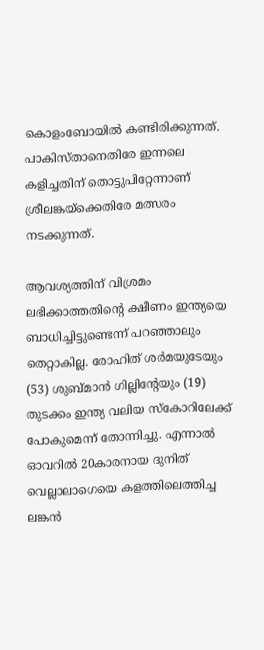കൊളംബോയില്‍ കണ്ടിരിക്കുന്നത്. പാകിസ്താനെതിരേ ഇന്നലെ കളിച്ചതിന് തൊട്ടുപിറ്റേന്നാണ് ശ്രീലങ്കയ്‌ക്കെതിരേ മത്സരം നടക്കുന്നത്.

ആവശ്യത്തിന് വിശ്രമം ലഭിക്കാത്തതിന്റെ ക്ഷീണം ഇന്ത്യയെ ബാധിച്ചിട്ടുണ്ടെന്ന് പറഞ്ഞാലും തെറ്റാകില്ല. രോഹിത് ശര്‍മയുടേയും (53) ശുബ്മാന്‍ ഗില്ലിന്റേയും (19) തുടക്കം ഇന്ത്യ വലിയ സ്‌കോറിലേക്ക് പോകുമെന്ന് തോന്നിച്ചു. എന്നാല്‍ ഓവറില്‍ 20കാരനായ ദുനിത് വെല്ലാലാഗെയെ കളത്തിലെത്തിച്ച ലങ്കന്‍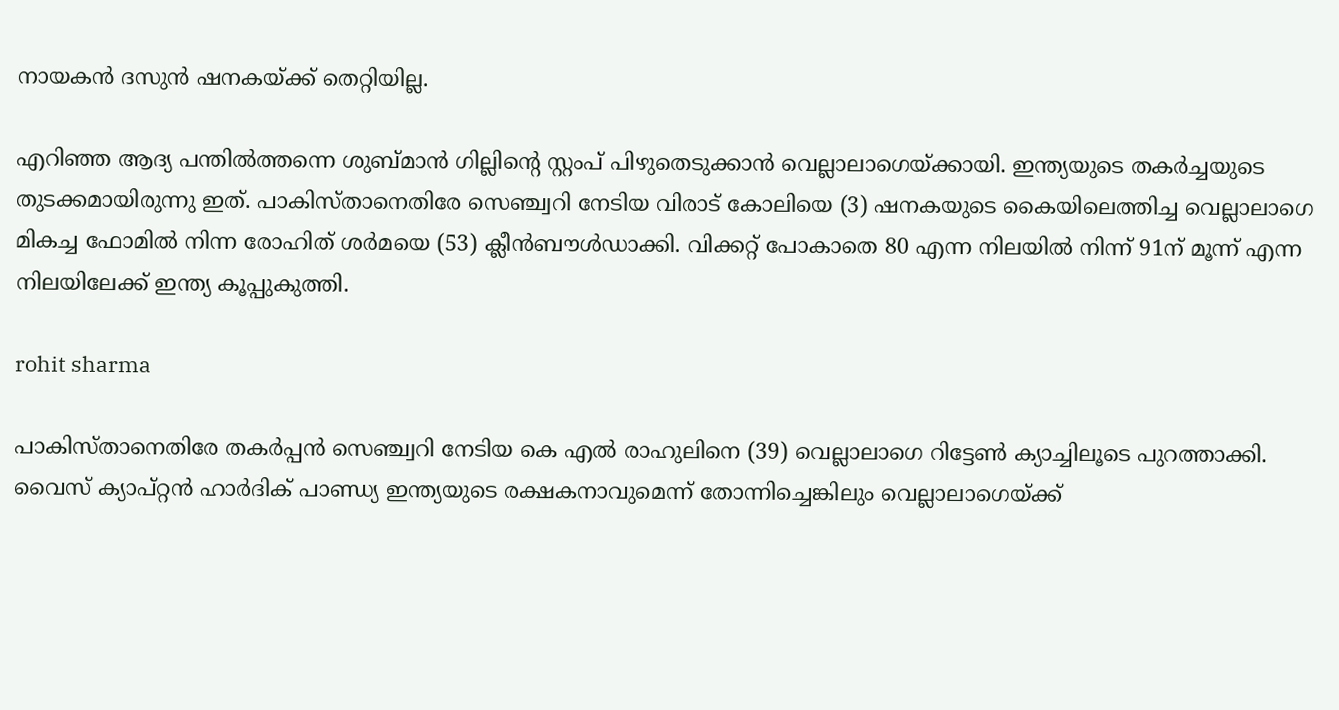നായകന്‍ ദസുന്‍ ഷനകയ്ക്ക് തെറ്റിയില്ല.

എറിഞ്ഞ ആദ്യ പന്തില്‍ത്തന്നെ ശുബ്മാന്‍ ഗില്ലിന്റെ സ്റ്റംപ് പിഴുതെടുക്കാന്‍ വെല്ലാലാഗെയ്ക്കായി. ഇന്ത്യയുടെ തകര്‍ച്ചയുടെ തുടക്കമായിരുന്നു ഇത്. പാകിസ്താനെതിരേ സെഞ്ച്വറി നേടിയ വിരാട് കോലിയെ (3) ഷനകയുടെ കൈയിലെത്തിച്ച വെല്ലാലാഗെ മികച്ച ഫോമില്‍ നിന്ന രോഹിത് ശര്‍മയെ (53) ക്ലീന്‍ബൗള്‍ഡാക്കി. വിക്കറ്റ് പോകാതെ 80 എന്ന നിലയില്‍ നിന്ന് 91ന് മൂന്ന് എന്ന നിലയിലേക്ക് ഇന്ത്യ കൂപ്പുകുത്തി.

rohit sharma

പാകിസ്താനെതിരേ തകര്‍പ്പന്‍ സെഞ്ച്വറി നേടിയ കെ എല്‍ രാഹുലിനെ (39) വെല്ലാലാഗെ റിട്ടേണ്‍ ക്യാച്ചിലൂടെ പുറത്താക്കി. വൈസ് ക്യാപ്റ്റന്‍ ഹാര്‍ദിക് പാണ്ഡ്യ ഇന്ത്യയുടെ രക്ഷകനാവുമെന്ന് തോന്നിച്ചെങ്കിലും വെല്ലാലാഗെയ്ക്ക്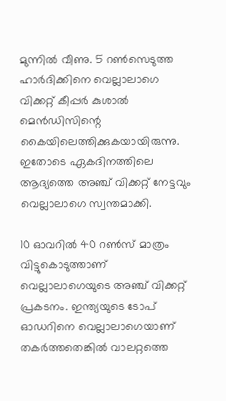മുന്നില്‍ വീണു. 5 റണ്‍സെടുത്ത ഹാര്‍ദിക്കിനെ വെല്ലാലാഗെ വിക്കറ്റ് കീപ്പര്‍ കുശാല്‍ മെന്‍ഡിസിന്റെ കൈയിലെത്തിക്കുകയായിരുന്നു. ഇതോടെ ഏകദിനത്തിലെ ആദ്യത്തെ അഞ്ച് വിക്കറ്റ് നേട്ടവും വെല്ലാലാഗെ സ്വന്തമാക്കി.

10 ഓവറില്‍ 40 റണ്‍സ് മാത്രം വിട്ടുകൊടുത്താണ് വെല്ലാലാഗെയുടെ അഞ്ച് വിക്കറ്റ് പ്രകടനം. ഇന്ത്യയുടെ ടോപ് ഓഡറിനെ വെല്ലാലാഗെയാണ് തകര്‍ത്തതെങ്കില്‍ വാലറ്റത്തെ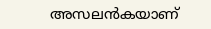അസലന്‍കയാണ്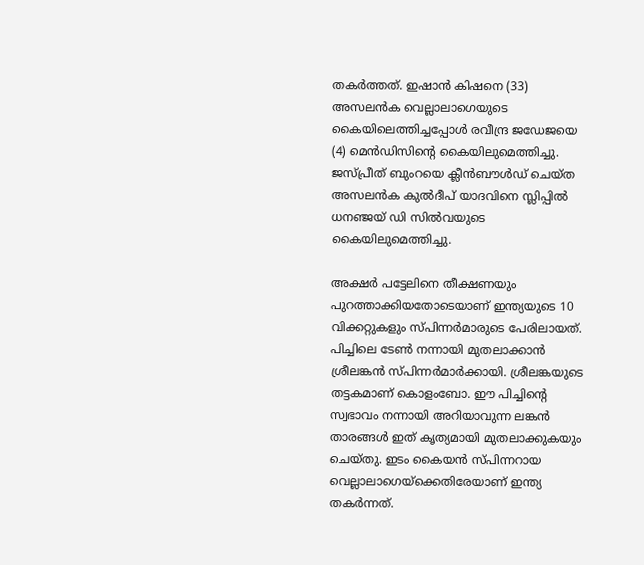തകര്‍ത്തത്. ഇഷാന്‍ കിഷനെ (33) അസലന്‍ക വെല്ലാലാഗെയുടെ കൈയിലെത്തിച്ചപ്പോള്‍ രവീന്ദ്ര ജഡേജയെ (4) മെന്‍ഡിസിന്റെ കൈയിലുമെത്തിച്ചു. ജസ്പ്രീത് ബുംറയെ ക്ലീന്‍ബൗള്‍ഡ് ചെയ്ത അസലന്‍ക കുല്‍ദീപ് യാദവിനെ സ്ലിപ്പില്‍ ധനഞ്ജയ് ഡി സില്‍വയുടെ കൈയിലുമെത്തിച്ചു.

അക്ഷര്‍ പട്ടേലിനെ തീക്ഷണയും പുറത്താക്കിയതോടെയാണ് ഇന്ത്യയുടെ 10 വിക്കറ്റുകളും സ്പിന്നര്‍മാരുടെ പേരിലായത്. പിച്ചിലെ ടേണ്‍ നന്നായി മുതലാക്കാന്‍ ശ്രീലങ്കന്‍ സ്പിന്നര്‍മാര്‍ക്കായി. ശ്രീലങ്കയുടെ തട്ടകമാണ് കൊളംബോ. ഈ പിച്ചിന്റെ സ്വഭാവം നന്നായി അറിയാവുന്ന ലങ്കന്‍ താരങ്ങള്‍ ഇത് കൃത്യമായി മുതലാക്കുകയും ചെയ്തു. ഇടം കൈയന്‍ സ്പിന്നറായ വെല്ലാലാഗെയ്‌ക്കെതിരേയാണ് ഇന്ത്യ തകര്‍ന്നത്.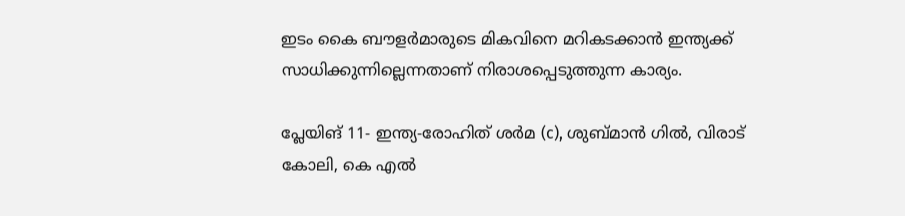ഇടം കൈ ബൗളര്‍മാരുടെ മികവിനെ മറികടക്കാന്‍ ഇന്ത്യക്ക് സാധിക്കുന്നില്ലെന്നതാണ് നിരാശപ്പെടുത്തുന്ന കാര്യം.

പ്ലേയിങ് 11- ഇന്ത്യ-രോഹിത് ശര്‍മ (c), ശുബ്മാന്‍ ഗില്‍, വിരാട് കോലി, കെ എല്‍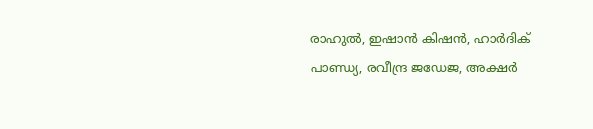രാഹുല്‍, ഇഷാന്‍ കിഷന്‍, ഹാര്‍ദിക് പാണ്ഡ്യ, രവീന്ദ്ര ജഡേജ, അക്ഷര്‍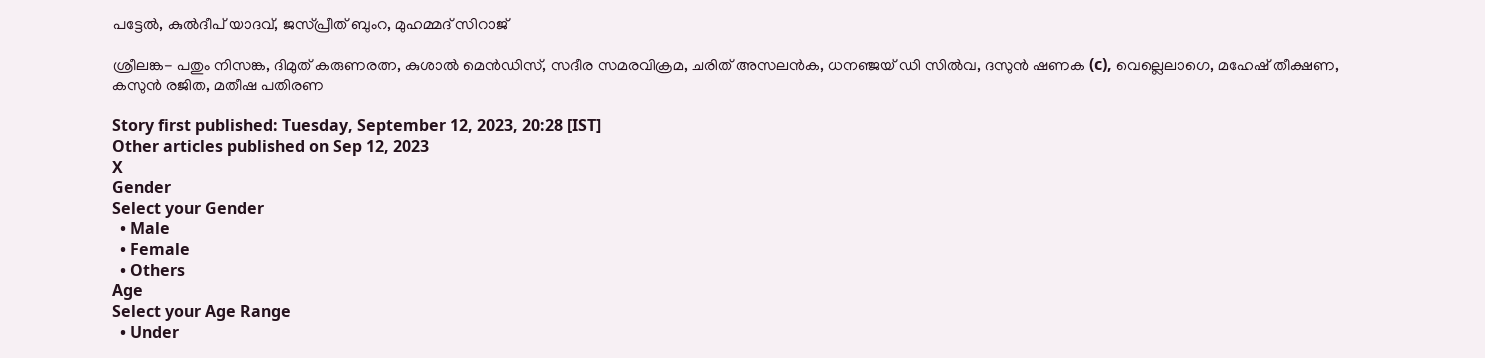പട്ടേല്‍, കുല്‍ദീപ് യാദവ്, ജസ്പ്രീത് ബുംറ, മുഹമ്മദ് സിറാജ്

ശ്രീലങ്ക- പതും നിസങ്ക, ദിമുത് കരുണരത്ന, കുശാല്‍ മെന്‍ഡിസ്, സദീര സമരവിക്രമ, ചരിത് അസലന്‍ക, ധനഞ്ജയ് ഡി സില്‍വ, ദസുന്‍ ഷണക (c), വെല്ലെലാഗെ, മഹേഷ് തീക്ഷണ, കസുന്‍ രജിത, മതീഷ പതിരണ

Story first published: Tuesday, September 12, 2023, 20:28 [IST]
Other articles published on Sep 12, 2023
X
Gender
Select your Gender
  • Male
  • Female
  • Others
Age
Select your Age Range
  • Under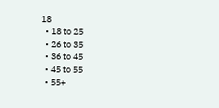18
  • 18 to 25
  • 26 to 35
  • 36 to 45
  • 45 to 55
  • 55+